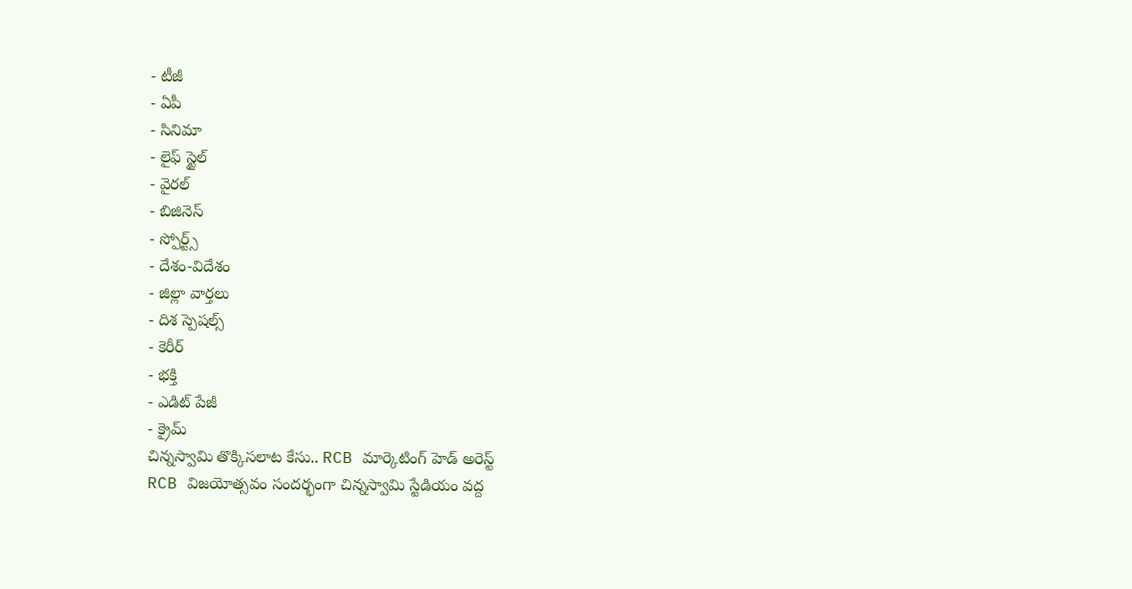- టీజీ
- ఏపీ
- సినిమా
- లైఫ్ స్టైల్
- వైరల్
- బిజినెస్
- స్పోర్ట్స్
- దేశం-విదేశం
- జిల్లా వార్తలు
- దిశ స్పెషల్స్
- కెరీర్
- భక్తి
- ఎడిట్ పేజీ
- క్రైమ్
చిన్నస్వామి తొక్కిసలాట కేసు.. RCB మార్కెటింగ్ హెడ్ అరెస్ట్
RCB విజయోత్సవం సందర్భంగా చిన్నస్వామి స్టేడియం వద్ద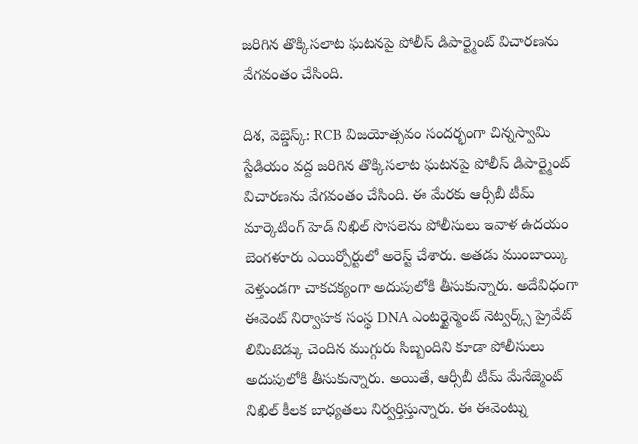జరిగిన తొక్కిసలాట ఘటనపై పోలీస్ డిపార్ట్మెంట్ విచారణను వేగవంతం చేసింది.

దిశ, వెబ్డెస్క్: RCB విజయోత్సవం సందర్భంగా చిన్నస్వామి స్టేడియం వద్ద జరిగిన తొక్కిసలాట ఘటనపై పోలీస్ డిపార్ట్మెంట్ విచారణను వేగవంతం చేసింది. ఈ మేరకు ఆర్సీబీ టీమ్ మార్కెటింగ్ హెడ్ నిఖిల్ సొసలెను పోలీసులు ఇవాళ ఉదయం బెంగళూరు ఎయిర్పోర్టులో అరెస్ట్ చేశారు. అతడు ముంబాయ్కి వెళ్తుండగా చాకచక్యంగా అదుపులోకి తీసుకున్నారు. అదేవిధంగా ఈవెంట్ నిర్వాహక సంస్థ DNA ఎంటర్టైన్మెంట్ నెట్వర్క్స్ ప్రైవేట్ లిమిటెడ్కు చెందిన ముగ్గురు సిబ్బందిని కూడా పోలీసులు అదుపులోకి తీసుకున్నారు. అయితే, ఆర్సీబీ టీమ్ మేనేజ్మెంట్ నిఖిల్ కీలక బాధ్యతలు నిర్వర్తిస్తున్నారు. ఈ ఈవెంట్ను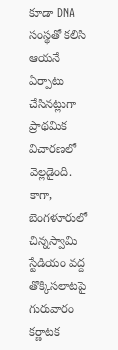కూడా DNA సంస్థతో కలిసి ఆయనే ఏర్పాటు చేసినట్లుగా ప్రాథమిక విచారణలో వెల్లడైంది.
కాగా, బెంగళూరులో చిన్నస్వామి స్టేడియం వద్ద తొక్కిసలాటపై గురువారం కర్ణాటక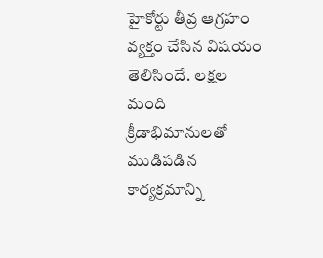హైకోర్టు తీవ్ర ఆగ్రహం వ్యక్తం చేసిన విషయం తెలిసిందే. లక్షల మంది క్రీడాభిమానులతో ముడిపడిన కార్యక్రమాన్ని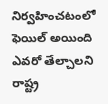నిర్వహించటంలో ఫెయిల్ అయింది ఎవరో తేల్చాలని రాష్ట్ర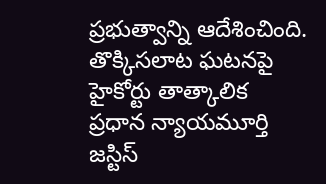ప్రభుత్వాన్ని ఆదేశించింది. తొక్కిసలాట ఘటనపై హైకోర్టు తాత్కాలిక ప్రధాన న్యాయమూర్తి జస్టిస్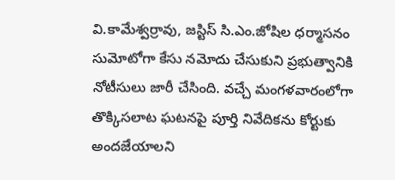వి.కామేశ్వర్రావు, జస్టిస్ సి.ఎం.జోషిల ధర్మాసనం సుమోటోగా కేసు నమోదు చేసుకుని ప్రభుత్వానికి నోటీసులు జారీ చేసింది. వచ్చే మంగళవారంలోగా తొక్కిసలాట ఘటనపై పూర్తి నివేదికను కోర్టుకు అందజేయాలని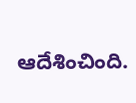ఆదేశించింది.